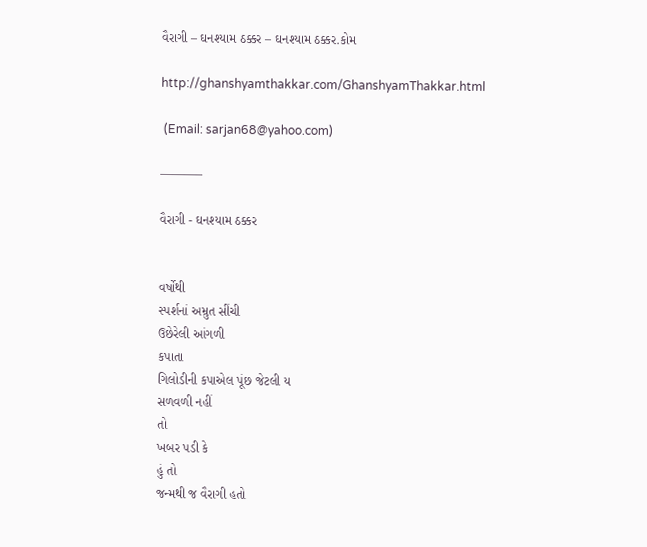વૈરાગી – ઘનશ્યામ ઠક્કર – ઘનશ્યામ ઠક્કર.કોમ

http://ghanshyamthakkar.com/GhanshyamThakkar.html

 (Email: sarjan68@yahoo.com)

———–

વૈરાગી - ઘનશ્યામ ઠક્કર


વર્ષોથી
સ્પર્શનાં અમ્રુત સીંચી
ઉછેરેલી આંગળી
કપાતા
ગિલોડીની કપાએલ પૂંછ જેટલી ય
સળવળી નહીં
તો
ખબર પડી કે
હું તો
જન્મથી જ વૈરાગી હતો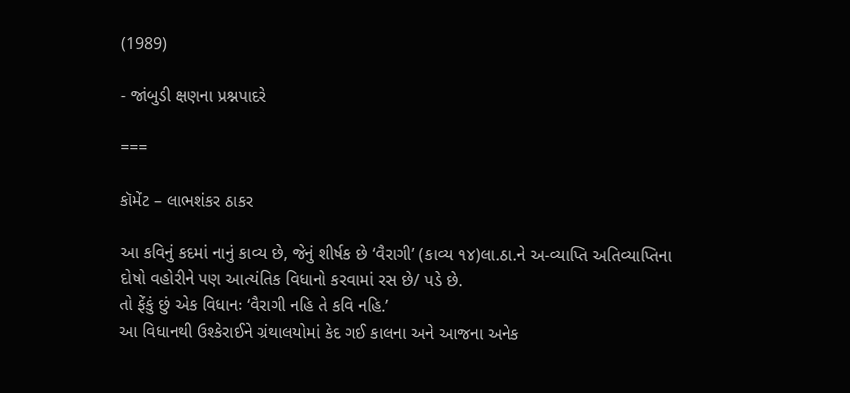(1989)

- જાંબુડી ક્ષણના પ્રશ્નપાદરે

===

કૉમેંટ – લાભશંકર ઠાકર

આ કવિનું કદમાં નાનું કાવ્ય છે, જેનું શીર્ષક છે ‘વૈરાગી’ (કાવ્ય ૧૪)લા.ઠા.ને અ-વ્યાપ્તિ અતિવ્યાપ્તિના દોષો વહોરીને પણ આત્યંતિક વિધાનો કરવામાં રસ છે/ પડે છે.
તો ફેંકું છું એક વિધાનઃ ‘વૈરાગી નહિ તે કવિ નહિ.’
આ વિધાનથી ઉશ્કેરાઈને ગ્રંથાલયોમાં કેદ ગઈ કાલના અને આજના અનેક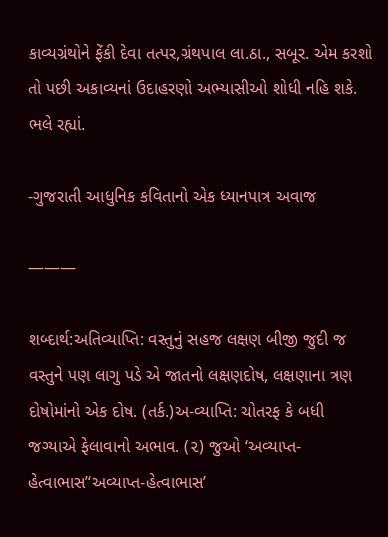કાવ્યગ્રંથોને ફેંકી દેવા તત્પર,ગ્રંથપાલ લા.ઠા., સબૂર. એમ કરશો તો પછી અકાવ્યનાં ઉદાહરણો અભ્યાસીઓ શોધી નહિ શકે. ભલે રહ્યાં.

-ગુજરાતી આધુનિક કવિતાનો એક ધ્યાનપાત્ર અવાજ

———

શબ્દાર્થ:અતિવ્યાપ્તિ: વસ્તુનું સહજ લક્ષણ બીજી જુદી જ વસ્તુને પણ લાગુ પડે એ જાતનો લક્ષણદોષ, લક્ષણાના ત્રણ દોષોમાંનો એક દોષ. (તર્ક.)અ-વ્યાપ્તિ: ચોતરફ કે બધી જગ્યાએ ફેલાવાનો અભાવ. (૨) જુઓ ‘અવ્યાપ્ત-હેત્વાભાસ’‘અવ્યાપ્ત-હેત્વાભાસ’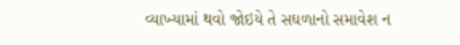વ્યાખ્યામાં થવો જોઇયે તે સઘળાનો સમાવેશ ન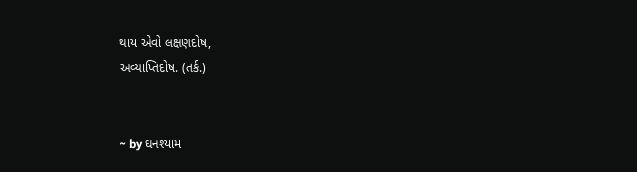થાય એવો લક્ષણદોષ,
અવ્યાપ્તિદોષ. (તર્ક.)


~ by ઘનશ્યામ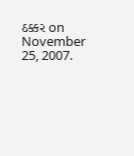ઠક્કર on November 25, 2007.